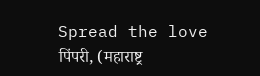Spread the love
पिंपरी, (महाराष्ट्र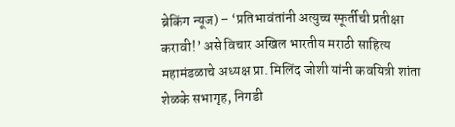ब्रेकिंग न्यूज) – ‘प्रतिभावंतांनी अत्युच्च स्फूर्तीची प्रतीक्षा करावी!’ असे विचार अखिल भारतीय मराठी साहित्य महामंडळाचे अध्यक्ष प्रा. मिलिंद जोशी यांनी कवयित्री शांता शेळके सभागृह, निगडी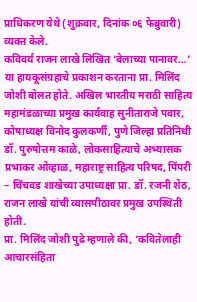प्राधिकरण येथे (शुक्रवार, दिनांक ०६ फेब्रुवारी) व्यक्त केले.
कविवर्य राजन लाखे लिखित ‘बेलाच्या पानावर…’ या हायकूसंग्रहाचे प्रकाशन करताना प्रा. मिलिंद जोशी बोलत होते. अखिल भारतीय मराठी साहित्य महामंडळाच्या प्रमुख कार्यवाह सुनीताराजे पवार, कोषाध्यक्ष विनोद कुलकर्णी, पुणे जिल्हा प्रतिनिधी डॉ. पुरुषोत्तम काळे, लोकसाहित्याचे अभ्यासक प्रभाकर ओव्हाळ, महाराष्ट्र साहित्य परिषद, पिंपरी – चिंचवड शाखेच्या उपाध्यक्षा प्रा. डॉ. रजनी शेठ, राजन लाखे यांची व्यासपीठावर प्रमुख उपस्थिती होती.
प्रा. मिलिंद जोशी पुढे म्हणाले की, ‘कवितेलाही आचारसंहिता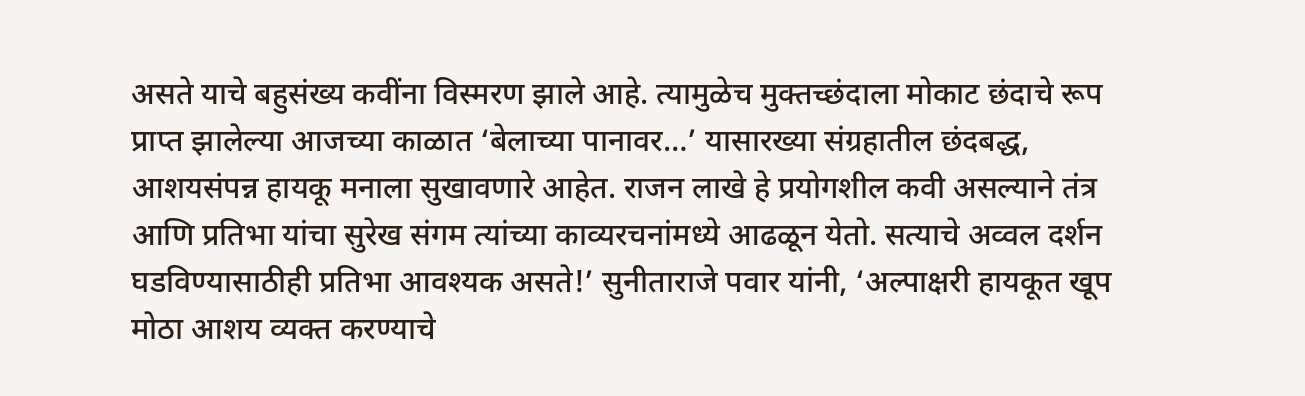असते याचे बहुसंख्य कवींना विस्मरण झाले आहे. त्यामुळेच मुक्तच्छंदाला मोकाट छंदाचे रूप प्राप्त झालेल्या आजच्या काळात ‘बेलाच्या पानावर…’ यासारख्या संग्रहातील छंदबद्ध, आशयसंपन्न हायकू मनाला सुखावणारे आहेत. राजन लाखे हे प्रयोगशील कवी असल्याने तंत्र आणि प्रतिभा यांचा सुरेख संगम त्यांच्या काव्यरचनांमध्ये आढळून येतो. सत्याचे अव्वल दर्शन घडविण्यासाठीही प्रतिभा आवश्यक असते!’ सुनीताराजे पवार यांनी, ‘अल्पाक्षरी हायकूत खूप मोठा आशय व्यक्त करण्याचे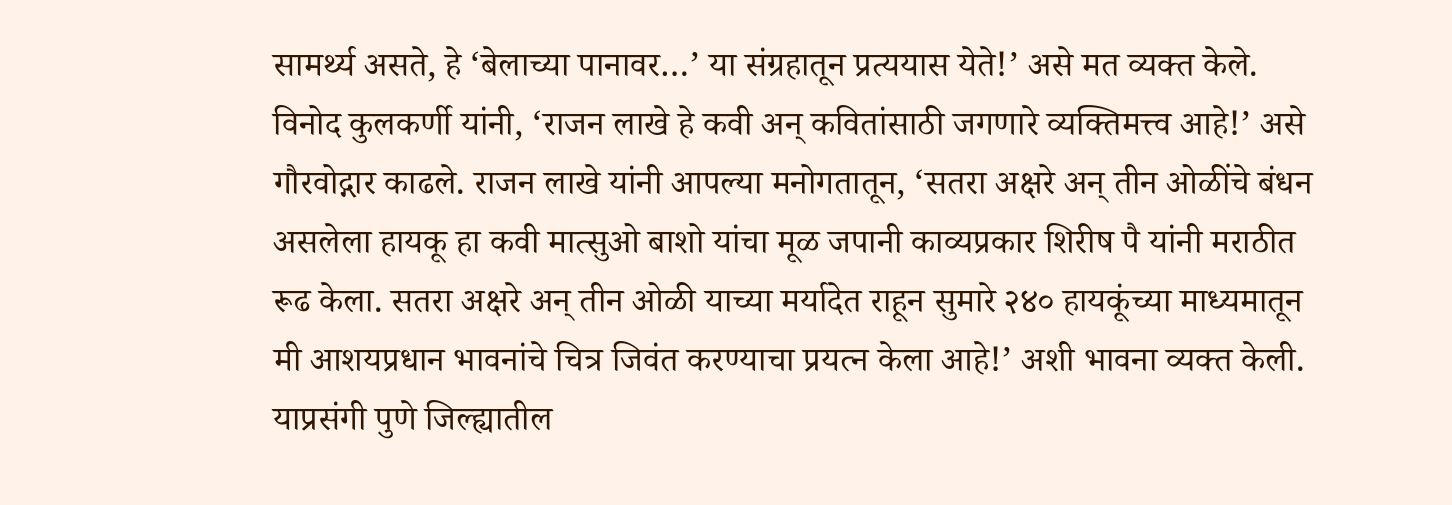सामर्थ्य असते, हे ‘बेलाच्या पानावर…’ या संग्रहातून प्रत्ययास येते!’ असे मत व्यक्त केले. विनोद कुलकर्णी यांनी, ‘राजन लाखे हे कवी अन् कवितांसाठी जगणारे व्यक्तिमत्त्व आहे!’ असे गौरवोद्गार काढले. राजन लाखे यांनी आपल्या मनोगतातून, ‘सतरा अक्षरे अन् तीन ओळींचे बंधन असलेला हायकू हा कवी मात्सुओ बाशो यांचा मूळ जपानी काव्यप्रकार शिरीष पै यांनी मराठीत रूढ केला. सतरा अक्षरे अन् तीन ओळी याच्या मर्यादेत राहून सुमारे २४० हायकूंच्या माध्यमातून मी आशयप्रधान भावनांचे चित्र जिवंत करण्याचा प्रयत्न केला आहे!’ अशी भावना व्यक्त केली.
याप्रसंगी पुणे जिल्ह्यातील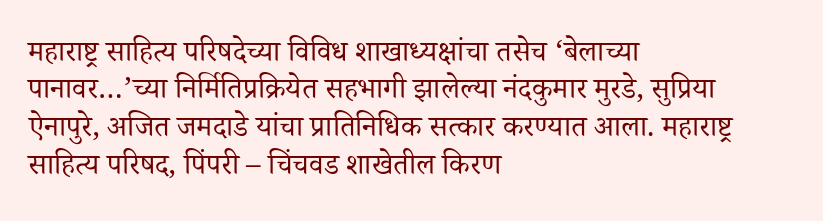महाराष्ट्र साहित्य परिषदेच्या विविध शाखाध्यक्षांचा तसेच ‘बेलाच्या पानावर…’च्या निर्मितिप्रक्रियेत सहभागी झालेल्या नंदकुमार मुरडे, सुप्रिया ऐनापुरे, अजित जमदाडे यांचा प्रातिनिधिक सत्कार करण्यात आला. महाराष्ट्र साहित्य परिषद, पिंपरी – चिंचवड शाखेतील किरण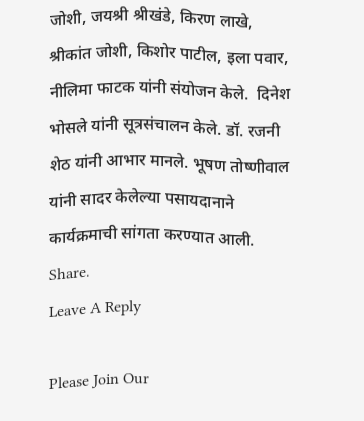जोशी, जयश्री श्रीखंडे, किरण लाखे, श्रीकांत जोशी, किशोर पाटील, इला पवार, नीलिमा फाटक यांनी संयोजन केले.  दिनेश भोसले यांनी सूत्रसंचालन केले. डॉ. रजनी शेठ यांनी आभार मानले. भूषण तोष्णीवाल यांनी सादर केलेल्या पसायदानाने कार्यक्रमाची सांगता करण्यात आली.
Share.
Leave A Reply

Please Join Our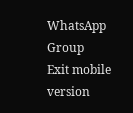WhatsApp Group
Exit mobile version